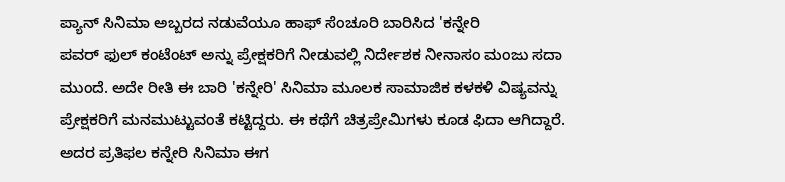ಪ್ಯಾನ್ ಸಿನಿಮಾ ಅಬ್ಬರದ ನಡುವೆಯೂ ಹಾಫ್ ಸೆಂಚೂರಿ ಬಾರಿಸಿದ 'ಕನ್ನೇರಿ
ಪವರ್ ಫುಲ್ ಕಂಟೆಂಟ್ ಅನ್ನು ಪ್ರೇಕ್ಷಕರಿಗೆ ನೀಡುವಲ್ಲಿ ನಿರ್ದೇಶಕ ನೀನಾಸಂ ಮಂಜು ಸದಾ ಮುಂದೆ. ಅದೇ ರೀತಿ ಈ ಬಾರಿ 'ಕನ್ನೇರಿ' ಸಿನಿಮಾ ಮೂಲಕ ಸಾಮಾಜಿಕ ಕಳಕಳಿ ವಿಷ್ಯವನ್ನು ಪ್ರೇಕ್ಷಕರಿಗೆ ಮನಮುಟ್ಟುವಂತೆ ಕಟ್ಟಿದ್ದರು. ಈ ಕಥೆಗೆ ಚಿತ್ರಪ್ರೇಮಿಗಳು ಕೂಡ ಫಿದಾ ಆಗಿದ್ದಾರೆ. ಅದರ ಪ್ರತಿಫಲ ಕನ್ನೇರಿ ಸಿನಿಮಾ ಈಗ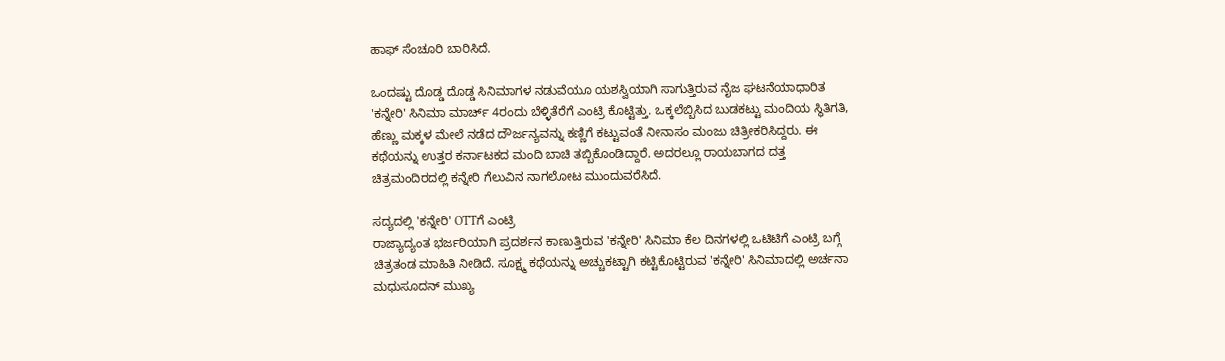ಹಾಫ್ ಸೆಂಚೂರಿ ಬಾರಿಸಿದೆ.

ಒಂದಷ್ಟು ದೊಡ್ಡ ದೊಡ್ಡ ಸಿನಿಮಾಗಳ ನಡುವೆಯೂ ಯಶಸ್ವಿಯಾಗಿ ಸಾಗುತ್ತಿರುವ ನೈಜ ಘಟನೆಯಾಧಾರಿತ 'ಕನ್ನೇರಿ' ಸಿನಿಮಾ ಮಾರ್ಚ್ 4ರಂದು ಬೆಳ್ಳಿತೆರೆಗೆ ಎಂಟ್ರಿ ಕೊಟ್ಟಿತ್ತು. ಒಕ್ಕಲೆಬ್ಬಿಸಿದ ಬುಡಕಟ್ಟು ಮಂದಿಯ ಸ್ಥಿತಿಗತಿ, ಹೆಣ್ಣು ಮಕ್ಕಳ ಮೇಲೆ ನಡೆದ ದೌರ್ಜನ್ಯವನ್ನು ಕಣ್ಣಿಗೆ ಕಟ್ಟುವಂತೆ ನೀನಾಸಂ ಮಂಜು ಚಿತ್ರೀಕರಿಸಿದ್ದರು. ಈ ಕಥೆಯನ್ನು ಉತ್ತರ ಕರ್ನಾಟಕದ ಮಂದಿ ಬಾಚಿ ತಬ್ಬಿಕೊಂಡಿದ್ದಾರೆ. ಅದರಲ್ಲೂ ರಾಯಬಾಗದ ದತ್ತ ಚಿತ್ರಮಂದಿರದಲ್ಲಿ ಕನ್ನೇರಿ ಗೆಲುವಿನ ನಾಗಲೋಟ ಮುಂದುವರೆಸಿದೆ.

ಸದ್ಯದಲ್ಲಿ 'ಕನ್ನೇರಿ' OTTಗೆ ಎಂಟ್ರಿ
ರಾಜ್ಯಾದ್ಯಂತ ಭರ್ಜರಿಯಾಗಿ ಪ್ರದರ್ಶನ ಕಾಣುತ್ತಿರುವ 'ಕನ್ನೇರಿ' ಸಿನಿಮಾ ಕೆಲ ದಿನಗಳಲ್ಲಿ ಒಟಿಟಿಗೆ ಎಂಟ್ರಿ ಬಗ್ಗೆ ಚಿತ್ರತಂಡ ಮಾಹಿತಿ ನೀಡಿದೆ. ಸೂಕ್ಷ್ಮ ಕಥೆಯನ್ನು ಅಚ್ಚುಕಟ್ಟಾಗಿ ಕಟ್ಟಿಕೊಟ್ಟಿರುವ 'ಕನ್ನೇರಿ' ಸಿನಿಮಾದಲ್ಲಿ ಅರ್ಚನಾ ಮಧುಸೂದನ್ ಮುಖ್ಯ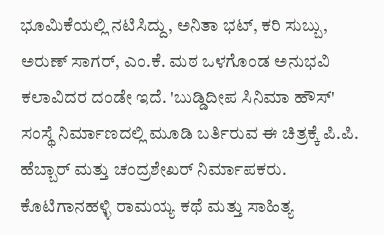ಭೂಮಿಕೆಯಲ್ಲಿ ನಟಿಸಿದ್ದು, ಅನಿತಾ ಭಟ್, ಕರಿ ಸುಬ್ಬು, ಅರುಣ್ ಸಾಗರ್, ಎಂ.ಕೆ. ಮಠ ಒಳಗೊಂಡ ಅನುಭವಿ ಕಲಾವಿದರ ದಂಡೇ ಇದೆ. 'ಬುಡ್ಡಿದೀಪ ಸಿನಿಮಾ ಹೌಸ್' ಸಂಸ್ಥೆ ನಿರ್ಮಾಣದಲ್ಲಿ ಮೂಡಿ ಬರ್ತಿರುವ ಈ ಚಿತ್ರಕ್ಕೆ ಪಿ.ಪಿ. ಹೆಬ್ಬಾರ್ ಮತ್ತು ಚಂದ್ರಶೇಖರ್ ನಿರ್ಮಾಪಕರು. ಕೊಟಿಗಾನಹಳ್ಳಿ ರಾಮಯ್ಯ ಕಥೆ ಮತ್ತು ಸಾಹಿತ್ಯ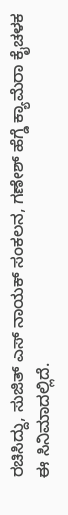ರಚಿಸಿದ್ದು, ಸುಜಿತ್ ಎಸ್ ನಾಯಕ್ ಸಂಕಲನ, ಗಣೇಶ್ ಹೆಗ್ಡೆ ಕ್ಯಾಮೆರಾ ಕೈಚಳಕ ಈ ಸಿನಿಮಾದಲ್ಲಿದೆ.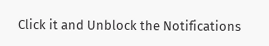Click it and Unblock the Notifications